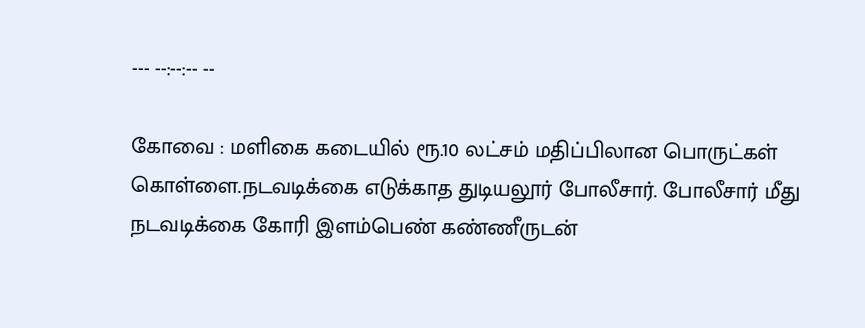--- --:--:-- --

கோவை : மளிகை கடையில் ரூ.10 லட்சம் மதிப்பிலான பொருட்கள் கொள்ளை.நடவடிக்கை எடுக்காத துடியலூர் போலீசார். போலீசார் மீது நடவடிக்கை கோரி இளம்பெண் கண்ணீருடன்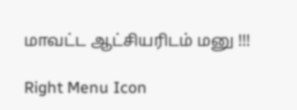மாவட்ட ஆட்சியரிடம் மனு !!!

Right Menu Icon